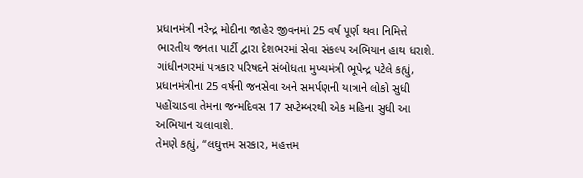પ્રધાનમંત્રી નરેન્દ્ર મોદીના જાહેર જીવનમાં 25 વર્ષ પૂર્ણ થવા નિમિત્તે ભારતીય જનતા પાર્ટી દ્વારા દેશભરમાં સેવા સંકલ્પ અભિયાન હાથ ધરાશે.
ગાંધીનગરમાં પત્રકાર પરિષદને સંબોધતા મુખ્યમંત્રી ભૂપેન્દ્ર પટેલે કહ્યું, પ્રધાનમંત્રીના 25 વર્ષની જનસેવા અને સમર્પણની યાત્રાને લોકો સુધી
પહોંચાડવા તેમના જન્મદિવસ 17 સપ્ટેમ્બરથી એક મહિના સુધી આ અભિયાન ચલાવાશે.
તેમણે કહ્યું, “લઘુત્તમ સરકાર, મહત્તમ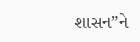શાસન”ને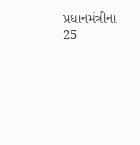પ્રધાનમંત્રીના 25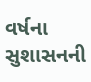વર્ષના સુશાસનની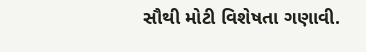સૌથી મોટી વિશેષતા ગણાવી.